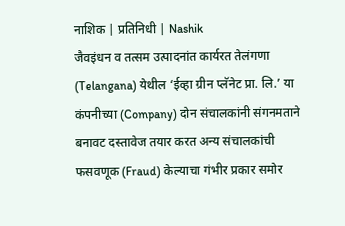नाशिक | प्रतिनिधी | Nashik
जैवइंधन व तत्सम उत्पादनांत कार्यरत तेलंगणा (Telangana) येथील ‘ईव्हा ग्रीन प्लॅनेट प्रा. लि.’ या कंपनीच्या (Company) दोन संचालकांनी संगनमताने बनावट दस्तावेज तयार करत अन्य संचालकांची फसवणूक (Fraud) केल्याचा गंभीर प्रकार समोर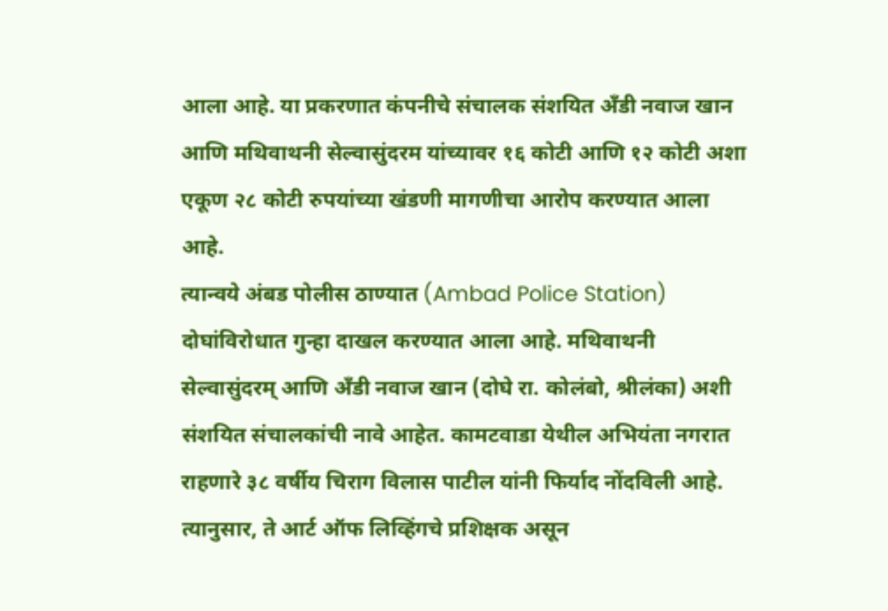आला आहे. या प्रकरणात कंपनीचे संचालक संशयित अँडी नवाज खान आणि मथिवाथनी सेल्वासुंदरम यांच्यावर १६ कोटी आणि १२ कोटी अशा एकूण २८ कोटी रुपयांच्या खंडणी मागणीचा आरोप करण्यात आला आहे.
त्यान्वये अंबड पोलीस ठाण्यात (Ambad Police Station) दोघांविरोधात गुन्हा दाखल करण्यात आला आहे. मथिवाथनी सेल्वासुंदरम् आणि अँडी नवाज खान (दोघे रा. कोलंबो, श्रीलंका) अशी संशयित संचालकांची नावे आहेत. कामटवाडा येथील अभियंता नगरात राहणारे ३८ वर्षीय चिराग विलास पाटील यांनी फिर्याद नोंदविली आहे. त्यानुसार, ते आर्ट ऑफ लिव्हिंगचे प्रशिक्षक असून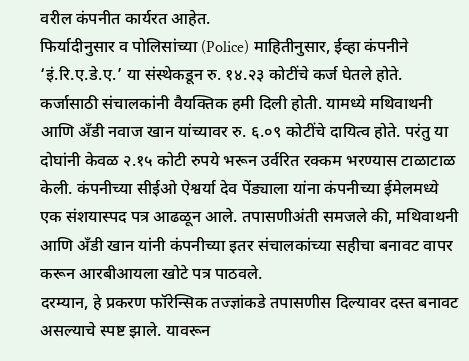वरील कंपनीत कार्यरत आहेत.
फिर्यादीनुसार व पोलिसांच्या (Police) माहितीनुसार, ईव्हा कंपनीने ‘इं.रि.ए.डे.ए.’ या संस्थेकडून रु. १४.२३ कोटींचे कर्ज घेतले होते. कर्जासाठी संचालकांनी वैयक्तिक हमी दिली होती. यामध्ये मथिवाथनी आणि अँडी नवाज खान यांच्यावर रु. ६.०९ कोटींचे दायित्व होते. परंतु या दोघांनी केवळ २.१५ कोटी रुपये भरून उर्वरित रक्कम भरण्यास टाळाटाळ केली. कंपनीच्या सीईओ ऐश्वर्या देव पेंड्याला यांना कंपनीच्या ईमेलमध्ये एक संशयास्पद पत्र आढळून आले. तपासणीअंती समजले की, मथिवाथनी आणि अँडी खान यांनी कंपनीच्या इतर संचालकांच्या सहीचा बनावट वापर करून आरबीआयला खोटे पत्र पाठवले.
दरम्यान, हे प्रकरण फॉरेन्सिक तज्ज्ञांकडे तपासणीस दिल्यावर दस्त बनावट असल्याचे स्पष्ट झाले. यावरून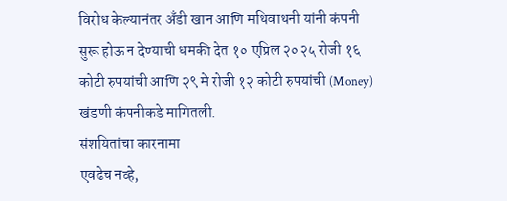विरोध केल्यानंतर अँडी खान आणि मथिवाथनी यांनी कंपनी सुरू होऊ न देण्याची धमकी देत १० एप्रिल २०२५ रोजी १६ कोटी रुपयांची आणि २९ मे रोजी १२ कोटी रुपयांची (Money) खंडणी कंपनीकडे मागितली.
संशयितांचा कारनामा
एवढेच नव्हे,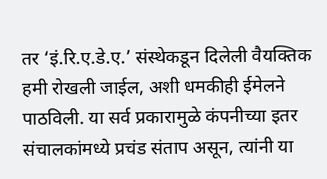तर ‘इं.रि.ए.डे.ए.’ संस्थेकडून दिलेली वैयक्तिक हमी रोखली जाईल, अशी धमकीही ईमेलने पाठविली. या सर्व प्रकारामुळे कंपनीच्या इतर संचालकांमध्ये प्रचंड संताप असून, त्यांनी या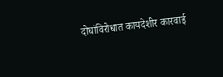दोघांविरोधात कायदेशीर कारवाई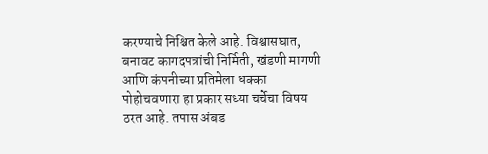करण्याचे निश्चित केले आहे. विश्वासघात, बनावट कागदपत्रांची निर्मिती, खंडणी मागणी आणि कंपनीच्या प्रतिमेला धक्का पोहोचवणारा हा प्रकार सध्या चर्चेचा विषय ठरत आहे. तपास अंबड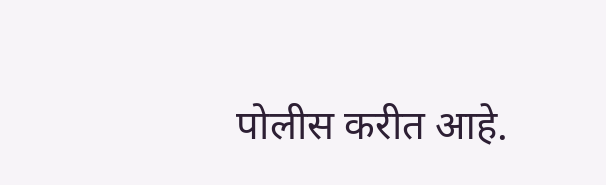पोलीस करीत आहे.